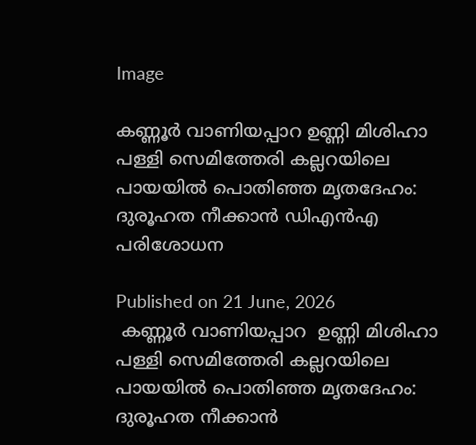Image

കണ്ണൂർ വാണിയപ്പാറ ഉണ്ണി മിശിഹാ പള്ളി സെമിത്തേരി കല്ലറയിലെ പായയിൽ പൊതിഞ്ഞ മൃതദേഹം: ദുരൂഹത നീക്കാൻ ഡിഎൻഎ പരിശോധന

Published on 21 June, 2026
 കണ്ണൂർ വാണിയപ്പാറ  ഉണ്ണി മിശിഹാ പള്ളി സെമിത്തേരി കല്ലറയിലെ പായയിൽ പൊതിഞ്ഞ മൃതദേഹം: ദുരൂഹത നീക്കാൻ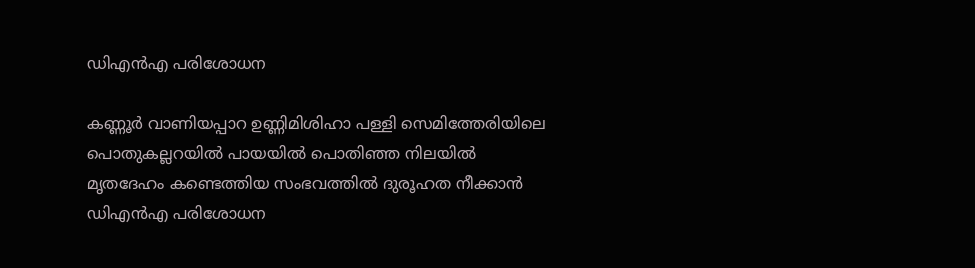ഡിഎൻഎ പരിശോധന

കണ്ണൂർ വാണിയപ്പാറ ഉണ്ണിമിശിഹാ പള്ളി സെമിത്തേരിയിലെ പൊതുകല്ലറയിൽ പായയിൽ പൊതിഞ്ഞ നിലയിൽ മൃതദേഹം കണ്ടെത്തിയ സംഭവത്തിൽ ദുരൂഹത നീക്കാൻ ഡിഎൻഎ പരിശോധന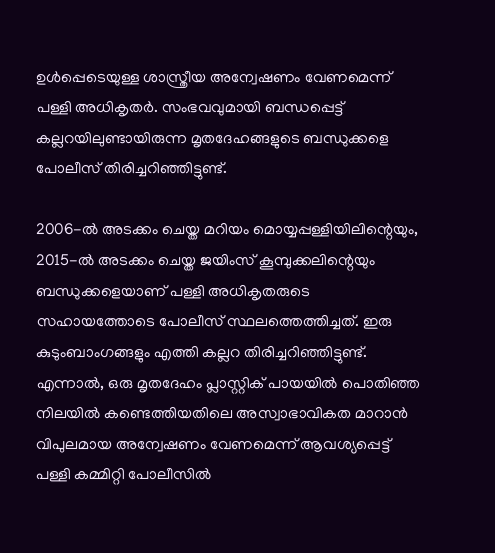ഉൾപ്പെടെയുള്ള ശാസ്ത്രീയ അന്വേഷണം വേണമെന്ന് പള്ളി അധികൃതർ. സംഭവവുമായി ബന്ധപ്പെട്ട് കല്ലറയിലുണ്ടായിരുന്ന മൃതദേഹങ്ങളുടെ ബന്ധുക്കളെ പോലീസ് തിരിച്ചറിഞ്ഞിട്ടുണ്ട്.

2006-ൽ അടക്കം ചെയ്ത മറിയം മൊയ്യപ്പള്ളിയിലിന്റെയും, 2015-ൽ അടക്കം ചെയ്ത ജയിംസ് കൂമ്പുക്കലിന്റെയും ബന്ധുക്കളെയാണ് പള്ളി അധികൃതരുടെ സഹായത്തോടെ പോലീസ് സ്ഥലത്തെത്തിച്ചത്. ഇരു കുടുംബാംഗങ്ങളും എത്തി കല്ലറ തിരിച്ചറിഞ്ഞിട്ടുണ്ട്. എന്നാൽ, ഒരു മൃതദേഹം പ്ലാസ്റ്റിക് പായയിൽ പൊതിഞ്ഞ നിലയിൽ കണ്ടെത്തിയതിലെ അസ്വാഭാവികത മാറാൻ വിപുലമായ അന്വേഷണം വേണമെന്ന് ആവശ്യപ്പെട്ട് പള്ളി കമ്മിറ്റി പോലീസിൽ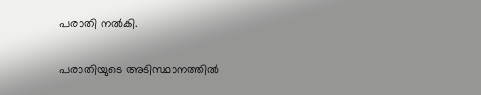പരാതി നൽകി.

പരാതിയുടെ അടിസ്ഥാനത്തിൽ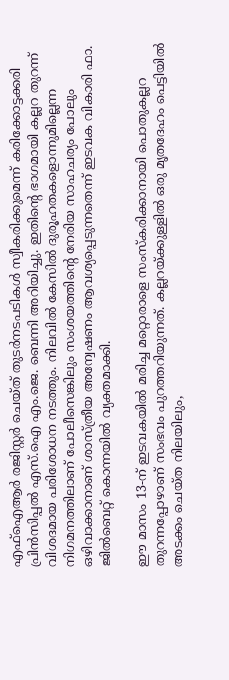എഫ്ഐആർ രജിസ്റ്റർ ചെയ്ത് തുടർനടപടികൾ സ്വീകരിക്കുമെന്ന് കരിക്കോട്ടക്കരി പ്രിൻസിപ്പൽ എസ്.ഐ എം.ജെ. ബെന്നി അറിയിച്ചു. ഇതിന്റെ ഭാഗമായി കല്ലറ തുറന്ന് വിശദമായ പരിശോധന നടത്തും. നിലവിൽ കേസിൽ ദുരൂഹതകളൊന്നുമില്ലെന്ന നിഗമനത്തിലാണ് പോലീസെങ്കിലും സംശയത്തിന്റെ നേരിയ സാഹചര്യം പോലും ഒഴിവാക്കാനാണ് ശാസ്ത്രീയ അന്വേഷണം ആവശ്യപ്പെടുന്നതെന്ന് ഇടവക വികാരി ഫാ. ജിൽബെറ്റ് കൊന്നയിൽ വ്യക്തമാക്കി.

ഈ മാസം 13-ന് ഇടവകയിൽ മരിച്ച മറ്റൊരാളെ സംസ്കരിക്കാനായി പൊതുകല്ലറ തുറന്നപ്പോഴാണ് സംഭവം പുറത്തറിയുന്നത്. കല്ലറയ്ക്കുള്ളിൽ ഒരു മൃതദേഹം പെട്ടിയിൽ അടക്കം ചെയ്ത നിലയിലും,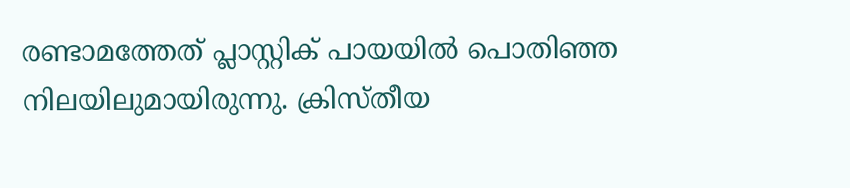രണ്ടാമത്തേത് പ്ലാസ്റ്റിക് പായയിൽ പൊതിഞ്ഞ നിലയിലുമായിരുന്നു. ക്രിസ്തീയ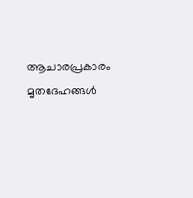ആചാരപ്രകാരം മൃതദേഹങ്ങൾ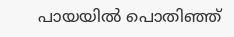പായയിൽ പൊതിഞ്ഞ്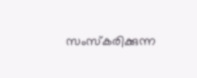സംസ്കരിക്കുന്ന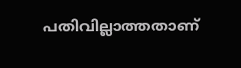പതിവില്ലാത്തതാണ്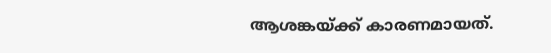ആശങ്കയ്ക്ക് കാരണമായത്.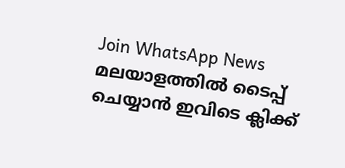Join WhatsApp News
മലയാളത്തില്‍ ടൈപ്പ് ചെയ്യാന്‍ ഇവിടെ ക്ലിക്ക്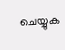ചെയ്യുക